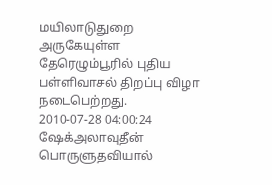மயிலாடுதுறை அருகேயுள்ள தேரெழும்பூரில் புதிய பள்ளிவாசல் திறப்பு விழா நடைபெற்றது.
2010-07-28 04:00:24
ஷேக்அலாவுதீன் பொருளுதவியால்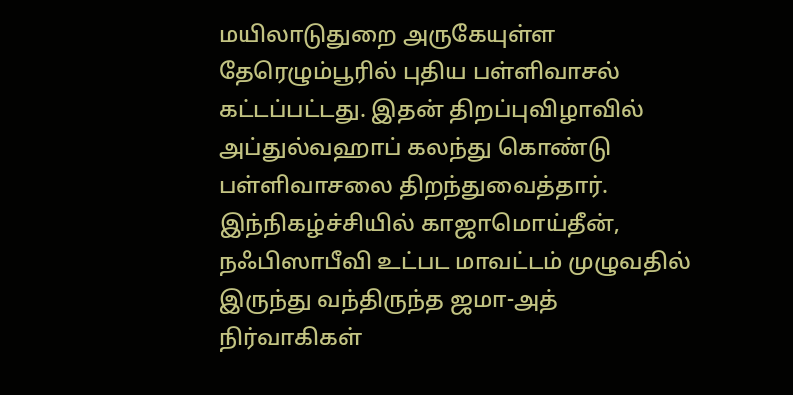மயிலாடுதுறை அருகேயுள்ள தேரெழும்பூரில் புதிய பள்ளிவாசல் கட்டப்பட்டது. இதன் திறப்புவிழாவில் அப்துல்வஹாப் கலந்து கொண்டு பள்ளிவாசலை திறந்துவைத்தார். இந்நிகழ்ச்சியில் காஜாமொய்தீன், நஃபிஸாபீவி உட்பட மாவட்டம் முழுவதில் இருந்து வந்திருந்த ஜமா-அத் நிர்வாகிகள்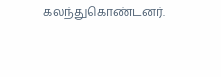கலந்துகொண்டனர்.